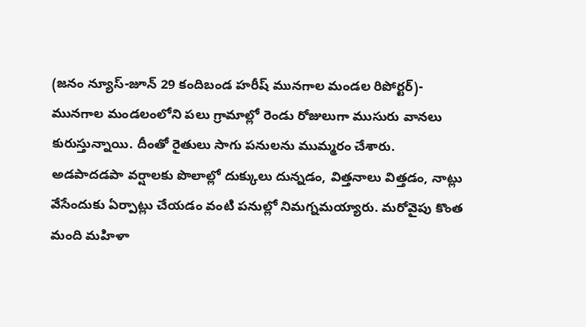(జనం న్యూస్-జూన్ 29 కందిబండ హరీష్ మునగాల మండల రిపోర్టర్)- మునగాల మండలంలోని పలు గ్రామాల్లో రెండు రోజులుగా ముసురు వానలు కురుస్తున్నాయి. దీంతో రైతులు సాగు పనులను ముమ్మరం చేశారు. అడపాదడపా వర్షాలకు పొలాల్లో దుక్కులు దున్నడం, విత్తనాలు విత్తడం, నాట్లు వేసేందుకు ఏర్పాట్లు చేయడం వంటి పనుల్లో నిమగ్నమయ్యారు. మరోవైపు కొంత మంది మహిళా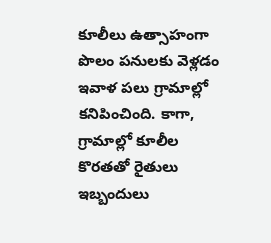కూలీలు ఉత్సాహంగా పొలం పనులకు వెళ్లడం ఇవాళ పలు గ్రామాల్లో కనిపించింది. కాగా, గ్రామాల్లో కూలీల కొరతతో రైతులు ఇబ్బందులు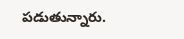పడుతున్నారు.